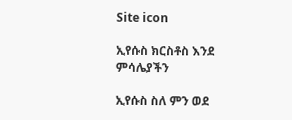Site icon

ኢየሱስ ክርስቶስ እንደ ምሳሌያችን

ኢየሱስ ስለ ምን ወደ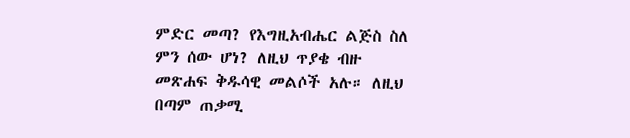ምድር መጣ? የእግዚአብሔር ልጅስ ስለ ምን ሰው ሆነ? ለዚህ ጥያቄ ብዙ መጽሐፍ ቅዱሳዊ መልሶች አሉ። ለዚህ በጣም ጠቃሚ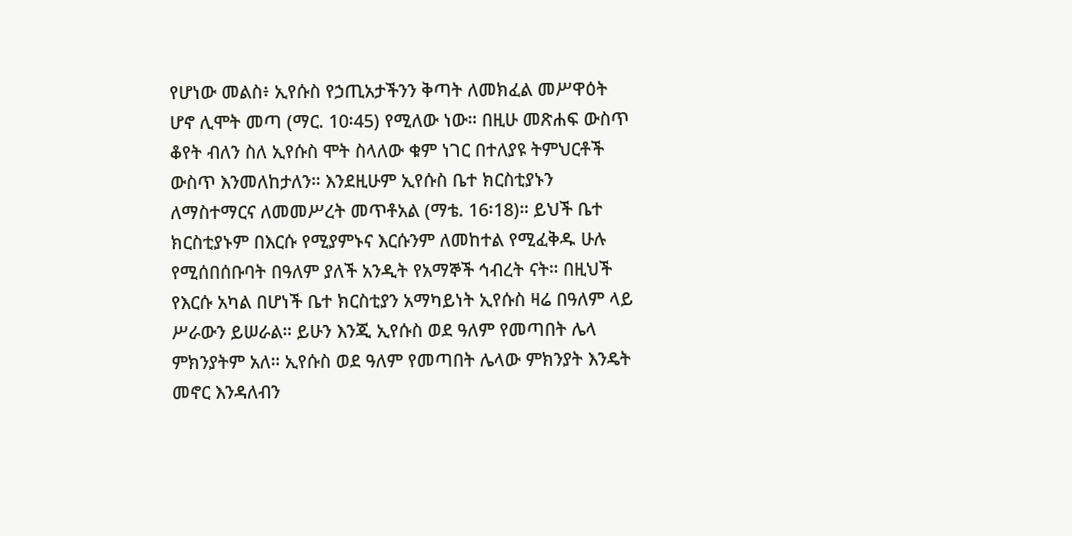የሆነው መልስ፥ ኢየሱስ የኃጢአታችንን ቅጣት ለመክፈል መሥዋዕት ሆኖ ሊሞት መጣ (ማር. 10፡45) የሚለው ነው። በዚሁ መጽሐፍ ውስጥ ቆየት ብለን ስለ ኢየሱስ ሞት ስላለው ቁም ነገር በተለያዩ ትምህርቶች ውስጥ እንመለከታለን። እንደዚሁም ኢየሱስ ቤተ ክርስቲያኑን ለማስተማርና ለመመሥረት መጥቶአል (ማቴ. 16፡18)። ይህች ቤተ ክርስቲያኑም በእርሱ የሚያምኑና እርሱንም ለመከተል የሚፈቅዱ ሁሉ የሚሰበሰቡባት በዓለም ያለች አንዲት የአማኞች ኅብረት ናት። በዚህች የእርሱ አካል በሆነች ቤተ ክርስቲያን አማካይነት ኢየሱስ ዛሬ በዓለም ላይ ሥራውን ይሠራል። ይሁን እንጂ ኢየሱስ ወደ ዓለም የመጣበት ሌላ ምክንያትም አለ። ኢየሱስ ወደ ዓለም የመጣበት ሌላው ምክንያት እንዴት መኖር እንዳለብን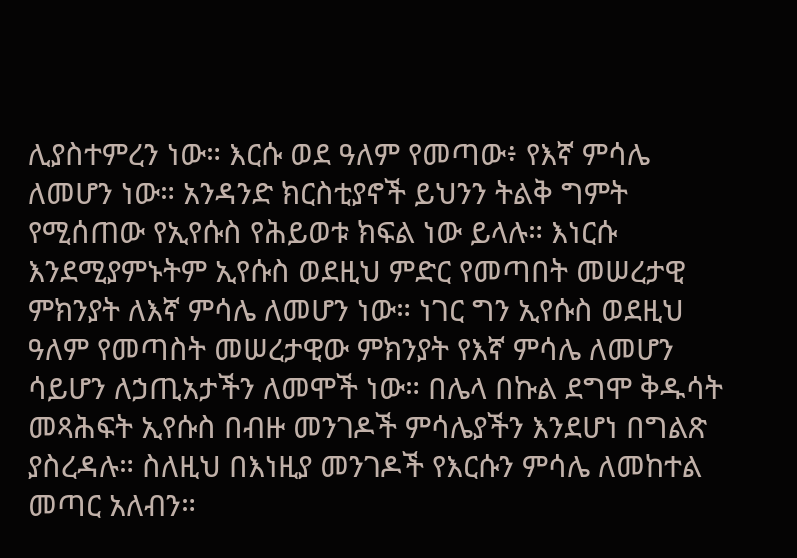ሊያስተምረን ነው። እርሱ ወደ ዓለም የመጣው፥ የእኛ ምሳሌ ለመሆን ነው። አንዳንድ ክርስቲያኖች ይህንን ትልቅ ግምት የሚሰጠው የኢየሱስ የሕይወቱ ክፍል ነው ይላሉ። እነርሱ እንደሚያምኑትም ኢየሱስ ወደዚህ ምድር የመጣበት መሠረታዊ ምክንያት ለእኛ ምሳሌ ለመሆን ነው። ነገር ግን ኢየሱስ ወደዚህ ዓለም የመጣስት መሠረታዊው ምክንያት የእኛ ምሳሌ ለመሆን ሳይሆን ለኃጢአታችን ለመሞች ነው። በሌላ በኩል ደግሞ ቅዱሳት መጻሕፍት ኢየሱስ በብዙ መንገዶች ምሳሌያችን እንደሆነ በግልጽ ያስረዳሉ። ስለዚህ በእነዚያ መንገዶች የእርሱን ምሳሌ ለመከተል መጣር አለብን።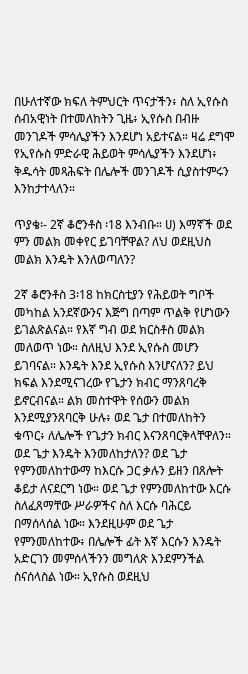በሁለተኛው ክፍለ ትምህርት ጥናታችን፥ ስለ ኢየሱስ ሰብአዊነት በተመለከትን ጊዜ፥ ኢየሱስ በብዙ መንገዶች ምሳሌያችን እንደሆነ አይተናል። ዛሬ ደግሞ የኢየሱስ ምድራዊ ሕይወት ምሳሌያችን እንደሆነ፥ ቅዱሳት መጻሕፍት በሌሎች መንገዶች ሲያስተምሩን እንከታተላለን።

ጥያቄ፡- 2ኛ ቆሮንቶስ ፡18 እንብቡ። ሀ) እማኛች ወደ ምን መልክ መቀየር ይገባቸዋል? ለህ ወደዚህስ መልክ እንዴት እንለወጣለን?

2ኛ ቆሮንቶስ 3፡18 ከክርስቲያን የሕይወት ግቦች መካከል አንደኛውንና እጅግ በጣም ጥልቅ የሆነውን ይገልጽልናል። የእኛ ግብ ወደ ክርስቶስ መልክ መለወጥ ነው። ስለዚህ እንደ ኢየሱስ መሆን ይገባናል። እንዴት እንደ ኢየሱስ እንሆናለን? ይህ ክፍል እንደሚናገረው የጌታን ክብር ማንጸባረቅ ይኖርብናል። ልክ መስተዋት የሰውን መልክ እንደሚያንጸባርቅ ሁሉ፥ ወደ ጌታ በተመለከትን ቁጥር፥ ለሌሎች የጌታን ክብር እናንጸባርቅላቸዋለን። ወደ ጌታ እንዴት እንመለከታለን? ወደ ጌታ የምንመለከተውማ ከእርሱ ጋር ቃሉን ይዘን በጸሎት ቆይታ ለናደርግ ነው። ወደ ጌታ የምንመለከተው እርሱ ስለፈጸማቸው ሥራዎችና ስለ እርሱ ባሕርይ በማሰላሰል ነው። እንደዚሁም ወደ ጌታ የምንመለከተው፥ በሌሎች ፊት እኛ እርሱን እንዴት አድርገን መምሰላችንን መግለጽ እንደምንችል ስናሰላስል ነው። ኢየሱስ ወደዚህ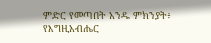ምድር የመጣበት አንዱ ምክንያት፥ የእግዚአብሔር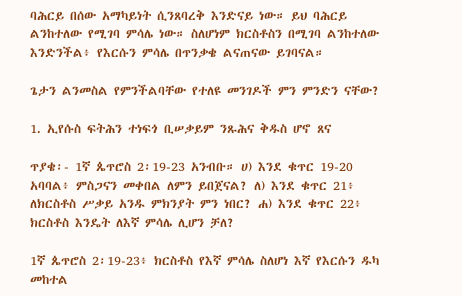ባሕርይ በሰው አማካይነት ሲንጸባረቅ እንድናይ ነው። ይህ ባሕርይ ልንከተለው የሚገባ ምሳሌ ነው። ስለሆነም ክርስቶስን በሚገባ ልንከተለው እንድንችል፥ የእርሱን ምሳሌ በጥንቃቄ ልናጠናው ይገባናል።

ጌታን ልንመስል የምንችልባቸው የተለዩ መንገዶች ምን ምንድን ናቸው?

1. ኢየሱስ ፍትሕን ተነፍጎ ቢሠቃይም ንጹሕና ቅዱስ ሆኖ ጸና

ጥያቄ፡- 1ኛ ጴጥሮስ 2፡19-23 አንብቡ። ሀ) እንደ ቁጥር 19-20 አባባል፥ ምስጋናን መቀበል ለምን ይበጀናል? ለ) እንደ ቁጥር 21፥ ለክርስቶስ ሥቃይ አንዱ ምክንያት ምን ነበር? ሐ) እንደ ቁጥር 22፥ ክርስቶስ እንዴት ለእኛ ምሳሌ ሊሆን ቻለ?

1ኛ ጴጥሮስ 2፡19-23፥ ክርስቶስ የእኛ ምሳሌ ስለሆነ እኛ የእርሱን ዱካ መከተል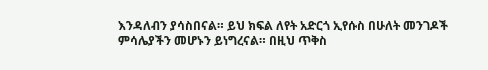እንዳለብን ያሳስበናል። ይህ ክፍል ለየት አድርጎ ኢየሱስ በሁለት መንገዶች ምሳሌያችን መሆኑን ይነግረናል። በዚህ ጥቅስ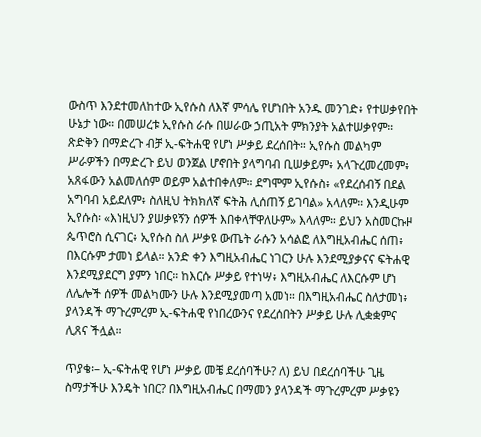ውስጥ እንደተመለከተው ኢየሱስ ለእኛ ምሳሌ የሆነበት አንዱ መንገድ፥ የተሠቃየበት ሁኔታ ነው። በመሠረቱ ኢየሱስ ራሱ በሠራው ኃጢአት ምክንያት አልተሠቃየም። ጽድቅን በማድረጉ ብቻ ኢ-ፍትሐዊ የሆነ ሥቃይ ደረሰበት። ኢየሱስ መልካም ሥራዎችን በማድረጉ ይህ ወንጀል ሆኖበት ያላግባብ ቢሠቃይም፥ አላጉረመረመም፥ አጸፋውን አልመለሰም ወይም አልተበቀለም። ደግሞም ኢየሱስ፥ «የደረሰብኝ በደል አግባብ አይደለም፥ ስለዚህ ትክክለኛ ፍትሕ ሊሰጠኝ ይገባል» አላለም። እንዲሁም ኢየሱስ፡ «እነዚህን ያሠቃዩኝን ሰዎች እበቀላቸዋለሁም» እላለም። ይህን አስመርኩዞ ጴጥሮስ ሲናገር፥ ኢየሱስ ስለ ሥቃዩ ውጤት ራሱን አሳልፎ ለእግዚአብሔር ሰጠ፥ በእርሱም ታመነ ይላል። አንድ ቀን እግዚአብሔር ነገርን ሁሉ እንደሚያቃናና ፍትሐዊ እንደሚያደርግ ያምን ነበር። ከእርሱ ሥቃይ የተነሣ፥ እግዚአብሔር ለእርሱም ሆነ ለሌሎች ሰዎች መልካሙን ሁሉ እንደሚያመጣ አመነ። በእግዚአብሔር ስለታመነ፥ ያላንዳች ማጉረምረም ኢ-ፍትሐዊ የነበረውንና የደረሰበትን ሥቃይ ሁሉ ሊቋቋምና ሊጸና ችሏል።

ጥያቄ፡– ኢ-ፍትሐዊ የሆነ ሥቃይ መቼ ደረሰባችሁ? ለ) ይህ በደረሰባችሁ ጊዜ ስማታችሁ እንዴት ነበር? በእግዚአብሔር በማመን ያላንዳች ማጉረምረም ሥቃዩን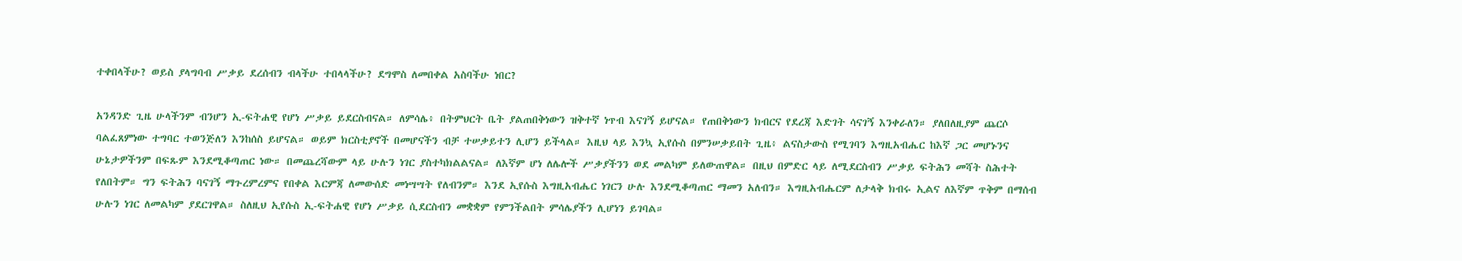ተቀበላችሁ? ወይስ ያላግባብ ሥቃይ ደረሰብን ብላችሁ ተበላላችሁ? ደግሞስ ለመበቀል አስባችሁ ነበር?

አንዳንድ ጊዜ ሁላችንም ብንሆን ኢ-ፍትሐዊ የሆነ ሥቃይ ይደርስብናል። ለምሳሌ፥ በትምህርት ቤት ያልጠበቅነውን ዝቅተኛ ነጥብ እናገኝ ይሆናል። የጠበቅነውን ክብርና የደረጃ እድገት ሳናገኝ እንቀራለን። ያለበለዚያም ጨርሶ ባልፈጸምነው ተግባር ተወንጅለን እንከሰስ ይሆናል። ወይም ክርስቲያኖች በመሆናችን ብቻ ተሠቃይተን ሊሆን ይችላል። እዚህ ላይ እንኳ ኢየሱስ በምንሠቃይበት ጊዜ፥ ልናስታውስ የሚገባን እግዚአብሔር ከእኛ ጋር መሆኑንና ሁኔታዎችንም በፍጹም እንደሚቆጣጠር ነው። በመጨረሻውም ላይ ሁሉን ነገር ያስተካክልልናል። ለእኛም ሆነ ለሌሎች ሥቃያችንን ወደ መልካም ይለውጠዋል። በዚህ በምድር ላይ ለሚደርስብን ሥቃይ ፍትሕን መሻት ስሕተት የለበትም። ግን ፍትሕን ባናገኝ ማጉረምረምና የበቀል እርምጃ ለመውሰድ መነሣሣት የለብንም። እንደ ኢየሱስ እግዚአብሔር ነገርን ሁሉ እንደሚቆጣጠር ማመን አለብን። እግዚአብሔርም ለታላቅ ክብሩ ኢልና ለእኛም ጥቅም በማሰብ ሁሉን ነገር ለመልካም ያደርገዋል። ስለዚህ ኢየሱስ ኢ-ፍትሐዊ የሆነ ሥቃይ ሲደርስብን መቋቋም የምንችልበት ምሳሌያችን ሊሆነን ይገባል።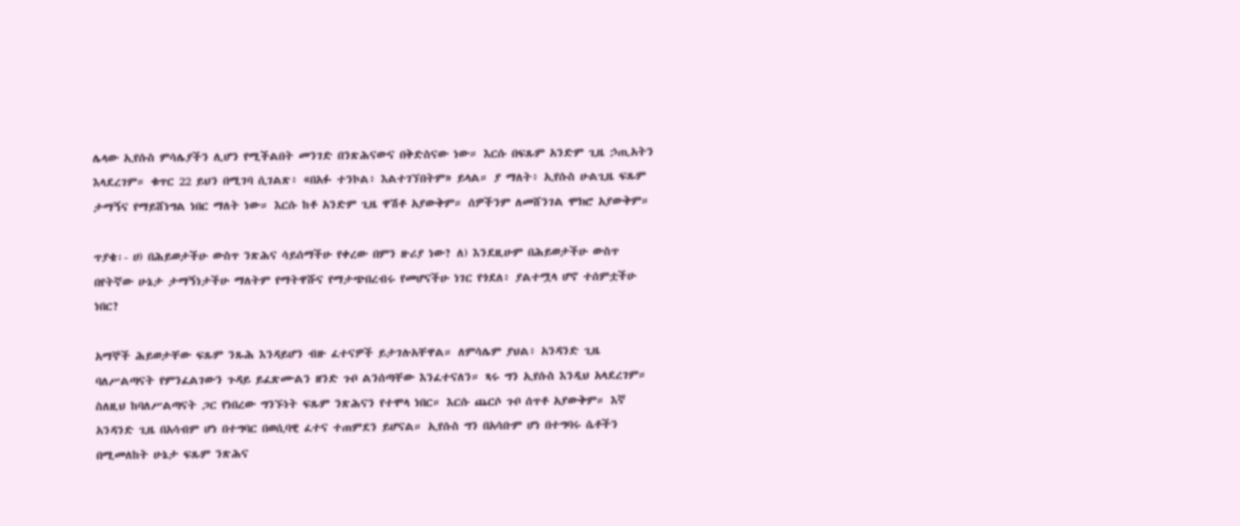ሌላው ኢየሱስ ምሳሌያችን ሊሆን የሚችልበት መንገድ በንጽሕናውና በቅድስናው ነው። እርሱ በፍጹም አንድም ጊዜ ኃጢአትን እላደረገም። ቁጥር 22 ይህን በሚገባ ሲገልጽ፥ «በአፉ ተንኮል፥ እልተገኘበትም» ይላል። ያ ማለት፥ ኢየሱስ ሁልጊዜ ፍጹም ታማኝና የማይሸነግል ነበር ማለት ነው። እርሱ ከቶ አንድም ጊዜ ዋሽቶ አያውቅም። ሰዎችንም ለመሸንገል ሞክሮ አያውቅም።

ጥያቄ፡- ሀ) በሕይወታችሁ ውስጥ ንጽሕና ሳይሰማችሁ የቀረው በምን ዙሪያ ነው? ለ) እንደዚሁም በሕይወታችሁ ውስጥ በየትኛው ሁኔታ ታማኝነታችሁ ማለትም የማትዋሹና የማታጭበረብሩ የመሆናችሁ ነገር የጎደለ፥ ያልተሟላ ሆኖ ተሰምቷችሁ ነበር?

አማኞች ሕይወታቸው ፍጹም ንጹሕ እንዳይሆን ብዙ ፈተናዎች ይታገሉአቸዋል። ለምሳሌም ያህል፥ አንዳንድ ጊዜ ባለሥልጣናት የምንፈልገውን ጉዳይ ይፈጽሙልን ዘንድ ጉቦ ልንሰጣቸው እንፈተናለን። ጻሩ ግን ኢየሱስ እንዲህ አላደረገም። ስለዚህ ከባለሥልጣናት ጋር የነበረው ግንኙነት ፍጹም ንጽሕናን የተሞላ ነበር። እርሱ ጨርሶ ጉቦ ሰጥቶ አያውቅም። እኛ አንዳንድ ጊዜ በአሳብም ሆነ በተግባር በወሲባዊ ፈተና ተጠምደን ይሆናል። ኢየሱስ ግን በአሳቡም ሆነ በተግባሩ ሴቶችን በሚመለከት ሁኔታ ፍጹም ንጽሕና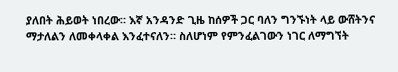ያለበት ሕይወት ነበረው። እኛ አንዳንድ ጊዜ ከሰዎች ጋር ባለን ግንኙነት ላይ ውሸትንና ማታለልን ለመቀላቀል እንፈተናለን። ስለሆነም የምንፈልገውን ነገር ለማግኘት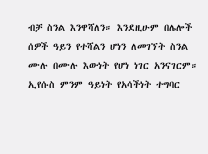ብቻ ስንል እንዋሻለን። እንደዚሁም በሌሎች ሰዎች ዓይን የተሻልን ሆነን ለመገኘት ስንል ሙሉ በሙሉ እውነት የሆነ ነገር አንናገርም። ኢየሱስ ምንም ዓይነት የአሳችነት ተግባር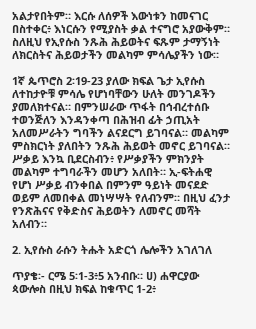አልታየበትም። እርሱ ለሰዎች እውነቱን ከመናገር በስተቀር፥ እነርሱን የሚያስት ቃል ተናግሮ አያውቅም። ስለዚህ የኢየሱስ ንጹሕ ሕይወትና ፍጹም ታማኝነት ለክርስትና ሕይወታችን መልካም ምሳሌያችን ነው።

1ኛ ጴጥሮስ 2፡19-23 ያለው ክፍል ጌታ ኢየሱስ ለተከታዮቹ ምሳሌ የሆነባቸውን ሁለት መንገዶችን ያመለክተናል። በምንሠራው ጥፋት በኅብረተሰቡ ተወንጅለን እንዳንቀጣ በሕዝብ ፊት ኃጢአት አለመሥራትን ግባችን ልናደርግ ይገባናል። መልካም ምስክርነት ያለበትን ንጹሕ ሕይወት መኖር ይገባናል። ሥቃይ እንኳ ቢደርስብን፥ የሥቃያችን ምክንያት መልካም ተግባራችን መሆን አለበት። ኢ-ፍትሐዊ የሆነ ሥቃይ ብንቀበል በምንም ዓይነት መናደድ ወይም ለመበቀል መነሣሣት የለብንም። በዚህ ፈንታ የንጽሕናና የቅድስና ሕይወትን ለመኖር መሻት አለብን።

2. ኢየሱስ ራሱን ትሑት አድርጎ ሌሎችን አገለገለ

ጥያቄ፡- ርሜ 5፡1-3፥5 አንብቡ። ሀ) ሐዋርያው ጳውሎስ በዚህ ክፍል ከቁጥር 1-2፥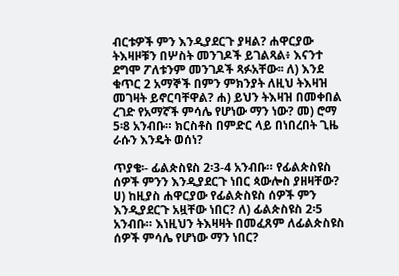ብርቱዎች ምን እንዲያደርጉ ያዛል? ሐዋርያው ትእዛዞቹን በሦስት መንገዶች ይገልጻል፥ እናንተ ደግሞ ፖለቱንም መንገዶች ጻፉአቸው፡፡ ለ) እንደ ቁጥር 2 አማኞች በምን ምክንያት ለዚህ ትእዛዝ መገዛት ይኖርባቸዋል? ሐ) ይህን ትእዛዝ በመቀበል ረገድ የአማኛች ምሳሌ የሆነው ማን ነው? መ) ሮማ 5፡8 አንብቡ። ክርስቶስ በምድር ላይ በነበረበት ጊዜ ራሱን እንዴት ወሰነ?

ጥያቄ፡- ፊልጵስዩስ 2፡3-4 አንብቡ። የፊልጵስዩስ ሰዎች ምንን እንዲያደርጉ ነበር ጳውሎስ ያዘዛቸው? ሀ) ከዚያስ ሐዋርያው የፊልጵስዩስ ሰዎች ምን እንዲያደርጉ አዟቸው ነበር? ለ) ፊልጵስዩስ 2፡5 አንብቡ። እነዚህን ትእዛዛት በመፈጸም ለፊልጵስዩስ ሰዎች ምሳሌ የሆነው ማን ነበር?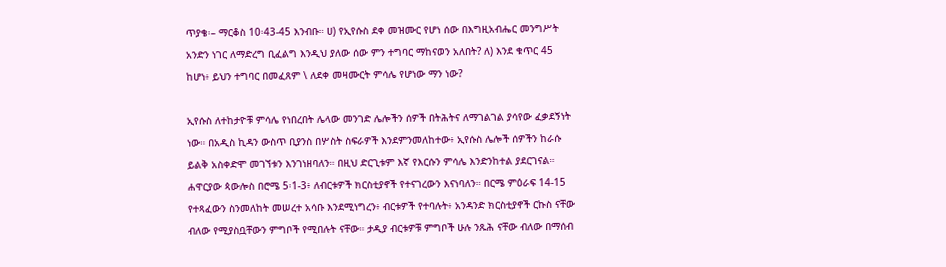ጥያቄ፡– ማርቆስ 10፡43-45 እንብቡ። ሀ) የኢየሱስ ደቀ መዝሙር የሆነ ሰው በእግዚአብሔር መንግሥት አንድን ነገር ለማድረግ ቢፈልግ እንዲህ ያለው ሰው ምን ተግባር ማከናወን አለበት? ለ) እንደ ቁጥር 45 ከሆነ፥ ይህን ተግባር በመፈጸም \ ለደቀ መዛሙርት ምሳሌ የሆነው ማን ነው?

ኢየሱስ ለተከታዮቹ ምሳሌ የነበረበት ሌላው መንገድ ሌሎችን ሰዎች በትሕትና ለማገልገል ያሳየው ፈቃደኝነት ነው። በአዲስ ኪዳን ውስጥ ቢያንስ በሦስት ስፍራዎች እንደምንመለከተው፥ ኢየሱስ ሌሎች ሰዎችን ከራሱ ይልቅ አስቀድሞ መገኘቱን እንገነዘባለን። በዚህ ድርጊቱም እኛ የእርሱን ምሳሌ እንድንከተል ያደርገናል። ሐዋርያው ጳውሎስ በሮሜ 5፡1-3፥ ለብርቱዎች ክርስቲያኖች የተናገረውን እናነባለን። በርሜ ምዕራፍ 14-15 የተጻፈውን ስንመለከት መሠረተ አሳቡ እንደሚነግረን፥ ብርቱዎች የተባሉት፥ አንዳንድ ክርስቲያኖች ርኩስ ናቸው ብለው የሚያስቧቸውን ምግቦች የሚበሉት ናቸው። ታዲያ ብርቱዎቹ ምግቦች ሁሉ ንጹሕ ናቸው ብለው በማሰብ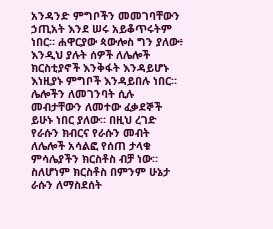አንዳንድ ምግቦችን መመገባቸውን ኃጢአት እንደ ሠሩ አይቆጥሩትም ነበር። ሐዋርያው ጳውሎስ ግን ያለው፥ እንዲህ ያሉት ሰዎች ለሌሎች ክርስቲያኖች እንቅፋት እንዳይሆኑ እነዚያኑ ምግቦች እንዳይበሉ ነበር። ሌሎችን ለመገንባት ሲሉ መብታቸውን ለመተው ፈቃደኞች ይሁኑ ነበር ያለው። በዚህ ረገድ የራሱን ክብርና የራሱን መብት ለሌሎች አሳልፎ የሰጠ ታላቁ ምሳሌያችን ክርስቶስ ብቻ ነው። ስለሆነም ክርስቶስ በምንም ሁኔታ ራሱን ለማስደሰት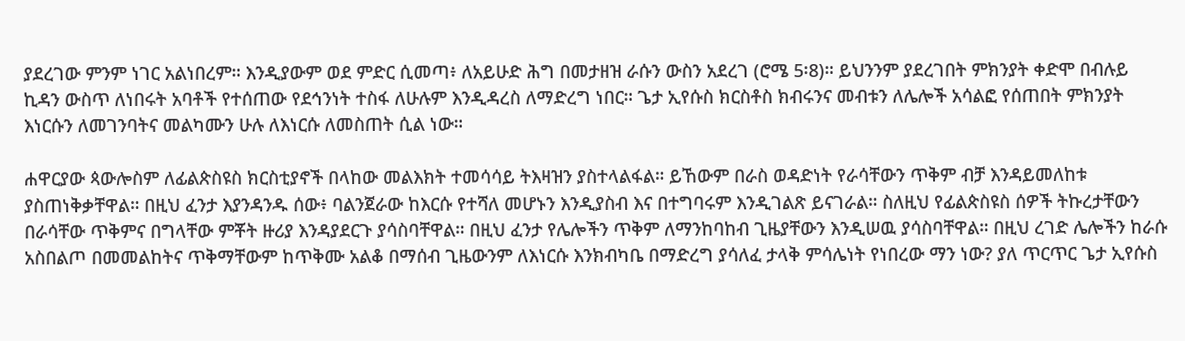ያደረገው ምንም ነገር አልነበረም። እንዲያውም ወደ ምድር ሲመጣ፥ ለአይሁድ ሕግ በመታዘዝ ራሱን ውስን አደረገ (ሮሜ 5፡8)። ይህንንም ያደረገበት ምክንያት ቀድሞ በብሉይ ኪዳን ውስጥ ለነበሩት አባቶች የተሰጠው የደኅንነት ተስፋ ለሁሉም እንዲዳረስ ለማድረግ ነበር። ጌታ ኢየሱስ ክርስቶስ ክብሩንና መብቱን ለሌሎች አሳልፎ የሰጠበት ምክንያት እነርሱን ለመገንባትና መልካሙን ሁሉ ለእነርሱ ለመስጠት ሲል ነው።

ሐዋርያው ጳውሎስም ለፊልጵስዩስ ክርስቲያኖች በላከው መልእክት ተመሳሳይ ትእዛዝን ያስተላልፋል። ይኸውም በራስ ወዳድነት የራሳቸውን ጥቅም ብቻ እንዳይመለከቱ ያስጠነቅቃቸዋል። በዚህ ፈንታ እያንዳንዱ ሰው፥ ባልንጀራው ከእርሱ የተሻለ መሆኑን እንዲያስብ እና በተግባሩም እንዲገልጽ ይናገራል። ስለዚህ የፊልጵስዩስ ሰዎች ትኩረታቸውን በራሳቸው ጥቅምና በግላቸው ምቾት ዙሪያ እንዳያደርጉ ያሳስባቸዋል። በዚህ ፈንታ የሌሎችን ጥቅም ለማንከባከብ ጊዜያቸውን እንዲሠዉ ያሳስባቸዋል። በዚህ ረገድ ሌሎችን ከራሱ አስበልጦ በመመልከትና ጥቅማቸውም ከጥቅሙ አልቆ በማሰብ ጊዜውንም ለእነርሱ እንክብካቤ በማድረግ ያሳለፈ ታላቅ ምሳሌነት የነበረው ማን ነው? ያለ ጥርጥር ጌታ ኢየሱስ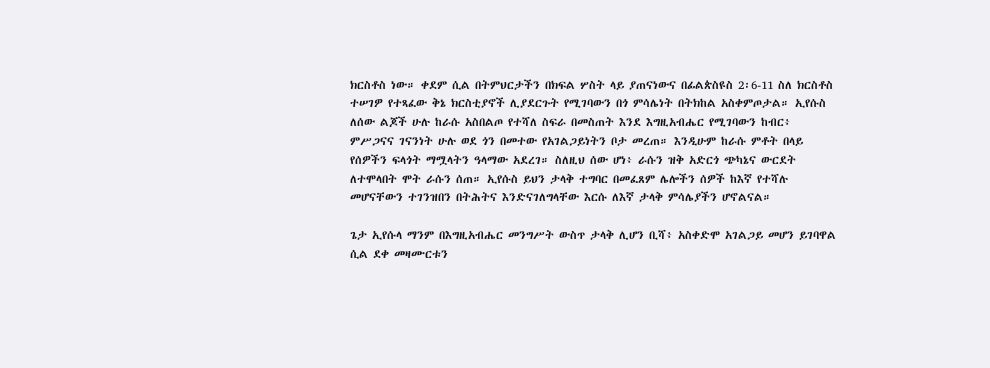ክርስቶስ ነው። ቀደም ሲል በትምህርታችን በክፍል ሦስት ላይ ያጠናነውና በፊልጵስዩስ 2፡6-11 ስለ ክርስቶስ ተሠገዎ የተጻፈው ቅኔ ክርስቲያኖች ሊያደርጉት የሚገባውን በጎ ምሳሌነት በትክከል አስቀምጦታል። ኢየሱስ ለሰው ልጆች ሁሉ ከራሱ አስበልጦ የተሻለ ስፍራ በመስጠት እንደ እግዚአብሔር የሚገባውን ከብር፥ ምሥጋናና ገናንነት ሁሉ ወደ ጎን በመተው የአገልጋይነትን ቦታ መረጠ። እንዲሁም ከራሱ ምቶት በላይ የሰዎችን ፍላጎት ማሟላትን ዓላማው አደረገ። ስለዚህ ሰው ሆነ፥ ራሱን ዝቅ አድርጎ ጭካኔና ውርደት ለተሞላበት ሞት ራሱን ሰጠ። ኢየሱስ ይህን ታላቅ ተግባር በመፈጸም ሌሎችን ሰዎች ከእኛ የተሻሉ መሆናቸውን ተገንዝበን በትሕትና እንድናገለግላቸው እርሱ ለእኛ ታላቅ ምሳሌያችን ሆኖልናል።

ጌታ ኢየሱላ ማንም በእግዚአብሔር መንግሥት ውስጥ ታላቅ ሊሆን ቢሻ፥ አስቀድሞ አገልጋይ መሆን ይገባዋል ሲል ደቀ መዛሙርቱን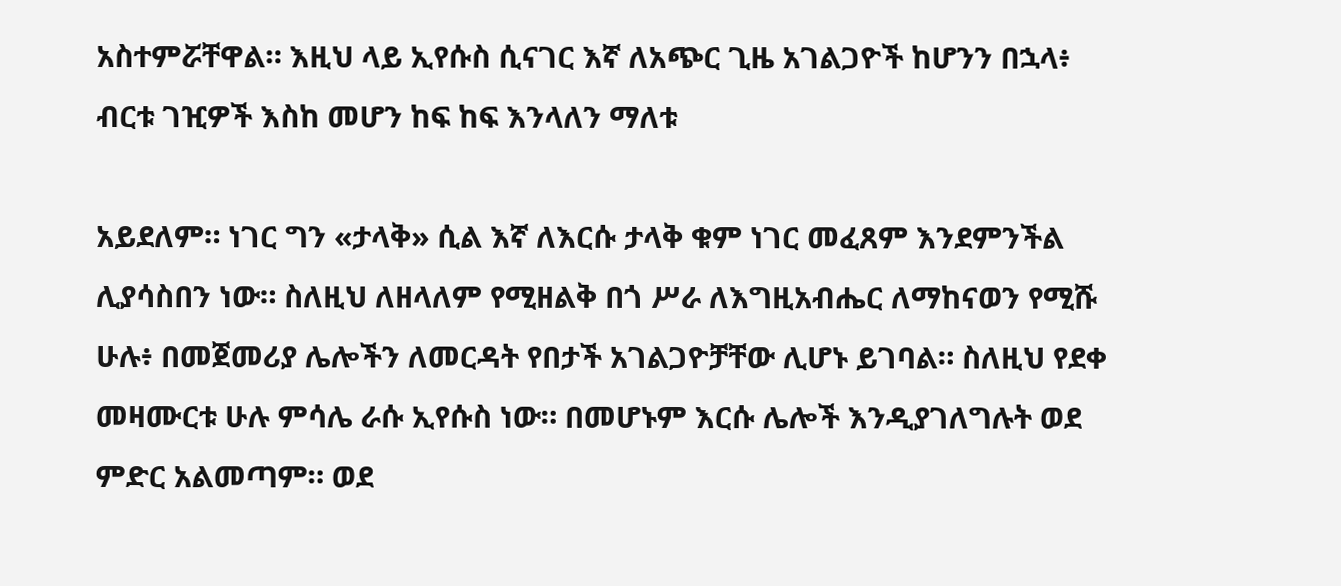አስተምሯቸዋል። እዚህ ላይ ኢየሱስ ሲናገር እኛ ለአጭር ጊዜ አገልጋዮች ከሆንን በኋላ፥ ብርቱ ገዢዎች እስከ መሆን ከፍ ከፍ እንላለን ማለቱ

አይደለም። ነገር ግን «ታላቅ» ሲል እኛ ለእርሱ ታላቅ ቁም ነገር መፈጸም እንደምንችል ሊያሳስበን ነው። ስለዚህ ለዘላለም የሚዘልቅ በጎ ሥራ ለእግዚአብሔር ለማከናወን የሚሹ ሁሉ፥ በመጀመሪያ ሌሎችን ለመርዳት የበታች አገልጋዮቻቸው ሊሆኑ ይገባል። ስለዚህ የደቀ መዛሙርቱ ሁሉ ምሳሌ ራሱ ኢየሱስ ነው። በመሆኑም እርሱ ሌሎች እንዲያገለግሉት ወደ ምድር አልመጣም። ወደ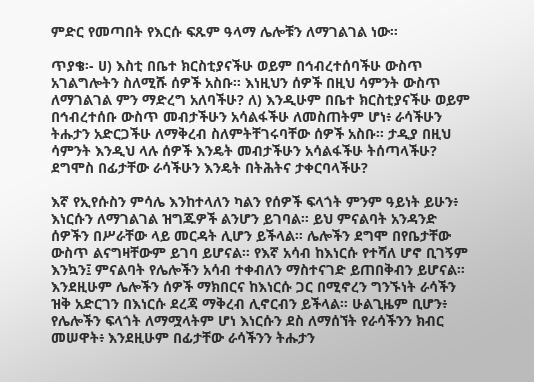ምድር የመጣበት የእርሱ ፍጹም ዓላማ ሌሎቹን ለማገልገል ነው።

ጥያቄ፡- ሀ) እስቲ በቤተ ክርስቲያናችሁ ወይም በኅብረተሰባችሁ ውስጥ አገልግሎትን ስለሚሹ ሰዎች አስቡ። እነዚህን ሰዎች በዚህ ሳምንት ውስጥ ለማገልገል ምን ማድረግ አለባችሁ? ለ) እንዲሁም በቤተ ክርስቲያናችሁ ወይም በኅብረተሰቡ ውስጥ መብታችሁን አሳልፋችሁ ለመስጠትም ሆነ፥ ራሳችሁን ትሑታን አድርጋችሁ ለማቅረብ ስለምትቸገሩባቸው ሰዎች አስቡ። ታዲያ በዚህ ሳምንት እንዲህ ላሉ ሰዎች እንዴት መብታችሁን አሳልፋችሁ ትሰጣላችሁ? ደግሞስ በፊታቸው ራሳችሁን እንዴት በትሕትና ታቀርባላችሁ?

እኛ የኢየሱስን ምሳሌ እንከተላለን ካልን የሰዎች ፍላጎት ምንም ዓይነት ይሁን፥ እነርሱን ለማገልገል ዝግጁዎች ልንሆን ይገባል። ይህ ምናልባት አንዳንድ ሰዎችን በሥራቸው ላይ መርዳት ሊሆን ይችላል። ሌሎችን ደግሞ በየቤታቸው ውስጥ ልናግዛቸውም ይገባ ይሆናል። የእኛ አሳብ ከእነርሱ የተሻለ ሆኖ ቢገኝም እንኳን፤ ምናልባት የሌሎችን አሳብ ተቀብለን ማስተናገድ ይጠበቅብን ይሆናል። እንደዚሁም ሌሎችን ሰዎች ማክበርና ከእነርሱ ጋር በሚኖረን ግንኙነት ራሳችን ዝቅ አድርገን በእነርሱ ደረጃ ማቅረብ ሊኖርብን ይችላል። ሁልጊዜም ቢሆን፥ የሌሎችን ፍላጎት ለማሟላትም ሆነ እነርሱን ደስ ለማሰኘት የራሳችንን ክብር መሠዋት፥ እንደዚሁም በፊታቸው ራሳችንን ትሑታን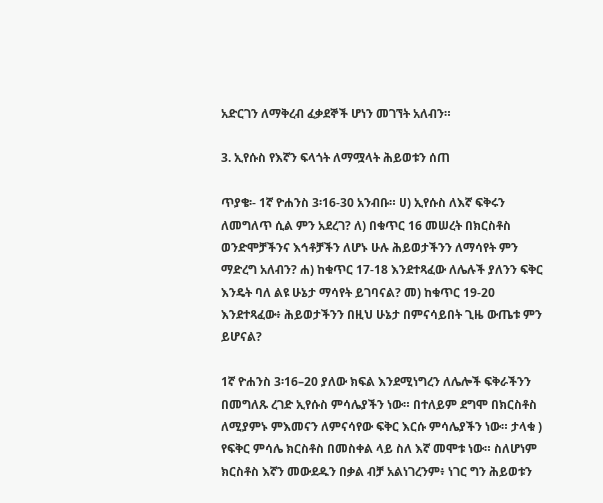አድርገን ለማቅረብ ፈቃደኞች ሆነን መገኘት አለብን።

3. ኢየሱስ የእኛን ፍላጎት ለማሟላት ሕይወቱን ሰጠ

ጥያቄ፡- 1ኛ ዮሐንስ 3፡16-30 አንብቡ። ሀ) ኢየሱስ ለእኛ ፍቅሩን ለመግለጥ ሲል ምን አደረገ? ለ) በቁጥር 16 መሠረት በክርስቶስ ወንድሞቻችንና እኅቶቻችን ለሆኑ ሁሉ ሕይወታችንን ለማሳየት ምን ማድረግ አለብን? ሐ) ከቁጥር 17-18 እንደተጻፈው ለሌሉች ያለንን ፍቅር እንዴት ባለ ልዩ ሁኔታ ማሳየት ይገባናል? መ) ከቁጥር 19-20 እንደተጻፈው፥ ሕይወታችንን በዚህ ሁኔታ በምናሳይበት ጊዜ ውጤቱ ምን ይሆናል?

1ኛ ዮሐንስ 3፡16–20 ያለው ክፍል እንደሚነግረን ለሌሎች ፍቅራችንን በመግለጹ ረገድ ኢየሱስ ምሳሌያችን ነው። በተለይም ደግሞ በክርስቶስ ለሚያምኑ ምእመናን ለምናሳየው ፍቅር እርሱ ምሳሌያችን ነው። ታላቁ ) የፍቅር ምሳሌ ክርስቶስ በመስቀል ላይ ስለ እኛ መሞቱ ነው። ስለሆነም ክርስቶስ እኛን መውደዱን በቃል ብቻ አልነገረንም፥ ነገር ግን ሕይወቱን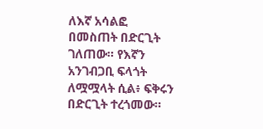ለእኛ አሳልፎ በመስጠት በድርጊት ገለጠው። የእኛን አንገብጋቢ ፍላጎት ለሟሟላት ሲል፥ ፍቅሩን በድርጊት ተረጎመው።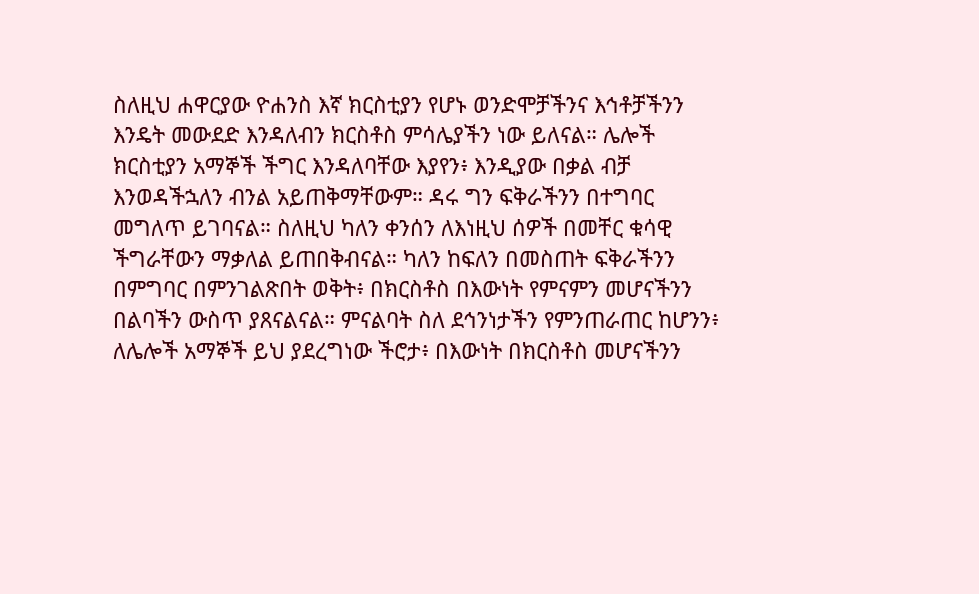ስለዚህ ሐዋርያው ዮሐንስ እኛ ክርስቲያን የሆኑ ወንድሞቻችንና እኅቶቻችንን እንዴት መውደድ እንዳለብን ክርስቶስ ምሳሌያችን ነው ይለናል። ሌሎች ክርስቲያን አማኞች ችግር እንዳለባቸው እያየን፥ እንዲያው በቃል ብቻ እንወዳችኋለን ብንል አይጠቅማቸውም። ዳሩ ግን ፍቅራችንን በተግባር መግለጥ ይገባናል። ስለዚህ ካለን ቀንሰን ለእነዚህ ሰዎች በመቸር ቁሳዊ ችግራቸውን ማቃለል ይጠበቅብናል። ካለን ከፍለን በመስጠት ፍቅራችንን በምግባር በምንገልጽበት ወቅት፥ በክርስቶስ በእውነት የምናምን መሆናችንን በልባችን ውስጥ ያጸናልናል። ምናልባት ስለ ደኅንነታችን የምንጠራጠር ከሆንን፥ ለሌሎች አማኞች ይህ ያደረግነው ችሮታ፥ በእውነት በክርስቶስ መሆናችንን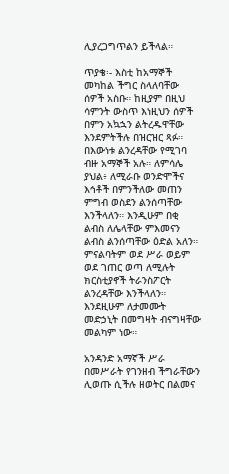ሊያረጋግጥልን ይችላል።

ጥያቄ፡- እስቲ ከአማኞች መካከል ችግር ስላለባቸው ሰዎች አስቡ። ከዚያም በዚህ ሳምንት ውስጥ እነዚህን ሰዎች በምን አኳኋን ልትረዱዋቸው እንደምትችሉ በዝርዝር ጻፉ። በእውነቱ ልንረዳቸው የሚገባ ብዙ አማኞች አሉ። ለምሳሌ ያህል፥ ለሚራቡ ወንድሞችና እኅቶች በምንችለው መጠን ምግብ ወስደን ልንሰጣቸው እንችላለን። እንዲሁም በቂ ልብስ ለሌላቸው ምእመናን ልብስ ልንሰጣቸው ዕድል አለን። ምናልባትም ወደ ሥራ ወይም ወደ ገጠር ወጣ ለሚሉት ክርስቲያኖች ትራንስፖርት ልንረዳቸው እንችላለን። እንደዚሁም ለታመሙት መድኃኒት በመግዛት ብናግዛቸው መልካም ነው።

አንዳንድ አማኛች ሥራ በመሥራት የገንዘብ ችግራቸውን ሊወጡ ሲችሉ ዘወትር በልመና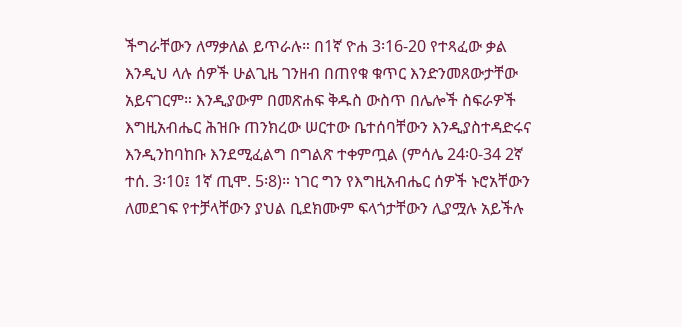ችግራቸውን ለማቃለል ይጥራሉ። በ1ኛ ዮሐ 3፡16-20 የተጻፈው ቃል እንዲህ ላሉ ሰዎች ሁልጊዜ ገንዘብ በጠየቁ ቁጥር እንድንመጸውታቸው አይናገርም። እንዲያውም በመጽሐፍ ቅዱስ ውስጥ በሌሎች ስፍራዎች እግዚአብሔር ሕዝቡ ጠንክረው ሠርተው ቤተሰባቸውን እንዲያስተዳድሩና እንዲንከባከቡ እንደሚፈልግ በግልጽ ተቀምጧል (ምሳሌ 24፡0-34 2ኛ ተሰ. 3፡10፤ 1ኛ ጢሞ. 5፡8)። ነገር ግን የእግዚአብሔር ሰዎች ኑሮአቸውን ለመደገፍ የተቻላቸውን ያህል ቢደክሙም ፍላጎታቸውን ሊያሟሉ አይችሉ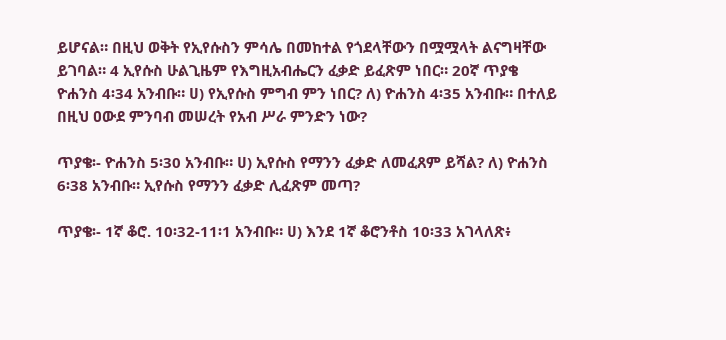ይሆናል። በዚህ ወቅት የኢየሱስን ምሳሌ በመከተል የጎደላቸውን በሟሟላት ልናግዛቸው ይገባል። 4 ኢየሱስ ሁልጊዜም የእግዚአብሔርን ፈቃድ ይፈጽም ነበር። 20ኛ ጥያቄ ዮሐንስ 4፡34 አንብቡ። ሀ) የኢየሱስ ምግብ ምን ነበር? ለ) ዮሐንስ 4፡35 አንብቡ። በተለይ በዚህ ዐውደ ምንባብ መሠረት የአብ ሥራ ምንድን ነው?

ጥያቄ፡- ዮሐንስ 5፡30 አንብቡ። ሀ) ኢየሱስ የማንን ፈቃድ ለመፈጸም ይሻል? ለ) ዮሐንስ 6፡38 አንብቡ። ኢየሱስ የማንን ፈቃድ ሊፈጽም መጣ?

ጥያቄ፡- 1ኛ ቆሮ. 10፡32-11፡1 አንብቡ። ሀ) እንደ 1ኛ ቆሮንቶስ 10፡33 አገላለጽ፥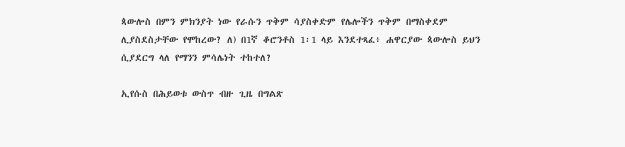ጳውሎስ በምን ምክንያት ነው የራሱን ጥቅም ሳያስቀድም የሌሎችን ጥቅም በማስቀደም ሊያስደስታቸው የሞከረው? ለ) በ1ኛ ቆሮንቶስ 1፡1 ላይ እንደተጻፈ፥ ሐዋርያው ጳውሎስ ይህን ሲያደርግ ላለ የማንን ምሳሌነት ተከተለ?

ኢየሱስ በሕይወቱ ውስጥ ብዙ ጊዜ በግልጽ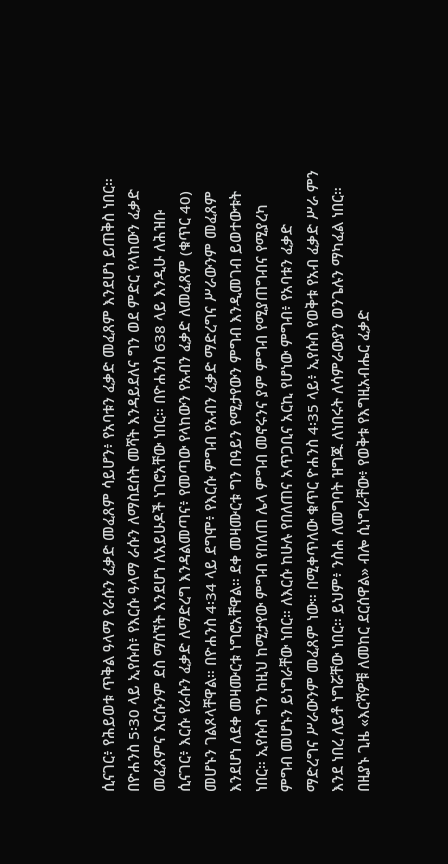ሲናገር፥ የሕይወቱ ጥቅል ዓላማ የራሱን ፈቃድ መፈጸም ሳይሆን፥ የአባቱን ፈቃድ መፈጸም እንደሆነ ይጠቅስ ነበር። በዮሐንስ 5፡30 ላይ ኢየሱስ፥ የእርሱ ዓላማ ራሱን ለማስደሰት መሻት እንዳይደለና ግን ወደ ምድር የላከውን ፈቃድ መፈጸምና እርሱንም ደስ ማሰኘት እንደሆነ ለአይሁዶች ነገሮአቸው ነበር። በዮሐንስ 638 ላይ እንዲሁ ለሕዝቡ ሲናገር፥ እርሱ የራሱን ፈቃድ ለማድረግ እንዳልመጣና፥ የመጣው የላከውን የአብን ፈቃድ ለመፈጸም (ቁጥር 40) መሆኑን ገልጾላቸዋል። በዮሐንስ 4፡34 ላይ ደግሞ፥ የእርሱ ምግብ የአብን ፈቃድ ማድረግና ሥራውንም መፈጸም እንደሆነ ለደቀ መዛሙርቱ ነግሮአቸዋል። ደቀ መዛሙርቱ ግን በዓይን የሚታየውን ምግብ እንዲመገብ ይወተውቱት ነበር። ኢየሱስ ግን ከዚህ ከሚታየው ምግብ የበለጠ ሌላ ምግብ መኖሩንና ያም ምግብ የሚያጠግብና የሚያረካ ምግብ መሆኑን ይነግራቸው ነበር። ለእርሱ ከሁሉ የበለጠና አጥጋቢና አርኪ የሆነው ምግብ፥ የአባቱን ፈቃድ ማድረግና ሥራውንም መፈጸም ነው። በሚቀጥለው ቁጥር ዮሐንስ 4፡35 ላይ፥ ኢየሱስ የወቅቱ የአብ ፈቃድ ሥራ ምን እንደ ነበረ ለይቶ ነግሯቸው ነበር። ይህም፥ ንስሐ ለመግባት ዝግጁ ለነበሩት ለሳምራውያን ወንጌሉን ማካፈል ነበር። በዚያኑ ጊዜ «እርሻዎቹ ለመከር ደርሰዋል» ብሎ ሲነግራቸው፥ የወቅቱ የእግዚአብሔር ፈቃድ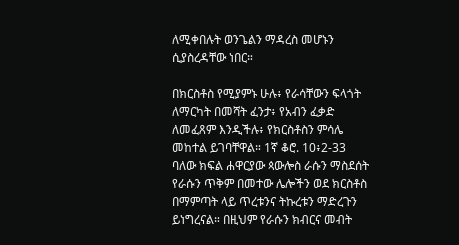ለሚቀበሉት ወንጌልን ማዳረስ መሆኑን ሲያስረዳቸው ነበር።

በክርስቶስ የሚያምኑ ሁሉ፥ የራሳቸውን ፍላጎት ለማርካት በመሻት ፈንታ፥ የአብን ፈቃድ ለመፈጸም እንዲችሉ፥ የክርስቶስን ምሳሌ መከተል ይገባቸዋል። 1ኛ ቆሮ. 10፥2-33 ባለው ክፍል ሐዋርያው ጳውሎስ ራሱን ማስደሰት የራሱን ጥቅም በመተው ሌሎችን ወደ ክርስቶስ በማምጣት ላይ ጥረቱንና ትኩረቱን ማድረጉን ይነግረናል። በዚህም የራሱን ክብርና መብት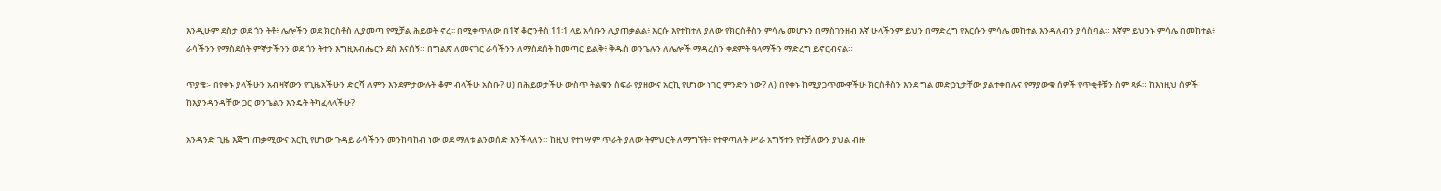እንዲሁም ደስታ ወደ ጎን ትቶ፥ ሌሎችን ወደ ክርስቶስ ሊያመጣ የሚቻል ሕይወት ኖረ፡፡ በሚቀጥለው በ1ኛ ቆሮንቶስ 11፡1 ላይ አሳቡን ሊያጠቃልል፥ እርሱ እየተከተለ ያለው የክርስቶስን ምሳሌ መሆኑን በማስገንዘብ እኛ ሁላችንም ይህን በማድረግ የእርሱን ምሳሌ መከተል እንዳለብን ያሳስባል። እኛም ይህንኑ ምሳሌ በመከተል፥ ራሳችንን የማስደሰት ምኞታችንን ወደ ጎን ትተን እግዚአብሔርን ደስ እናሰኝ። በግልጽ ለመናገር ራሳችንን ለማስደሰት ከመጣር ይልቅ፥ ቅዱስ ወንጌሉን ለሌሎች ማዳረስን ቀደምት ዓላማችን ማድረግ ይኖርብናል።

ጥያቄ፡- በየቀኑ ያላችሁን አብዛኛውን የጊዜአችሁን ድርሻ ለምን እንደምታውሉት ቆም ብላችሁ አስቡ? ሀ) በሕይወታችሁ ውስጥ ትልቁን ስፍራ የያዘውና አርኪ የሆነው ነገር ምንድን ነው? ለ) በየቀኑ ከሚያጋጥሙዋችሁ ክርስቶስን እንደ ግል መድኃኒታቸው ያልተቀበሉና የማያውቁ ሰዎች የጥቂቶቹን ስም ጻፉ። ከእነዚህ ሰዎች ከእያንዳንዳቸው ጋር ወንጌልን እንዴት ትካፈላላችሁ?

አንዳንድ ጊዜ እጅግ ጠቃሚውና አርኪ የሆነው ጉዳይ ራሳችንን መንከባከብ ነው ወደ ማለቱ ልንወሰድ እንችላለን። ከዚህ የተነሣም ጥራት ያለው ትምህርት ለማግኘት፥ የተዋጣለት ሥራ አግኝተን የተቻለውን ያህል ብዙ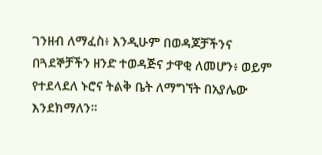ገንዘብ ለማፈስ፥ እንዲሁም በወዳጆቻችንና በጓደኞቻችን ዘንድ ተወዳጅና ታዋቂ ለመሆን፥ ወይም የተደላደለ ኑሮና ትልቅ ቤት ለማግኘት በአያሌው እንደክማለን።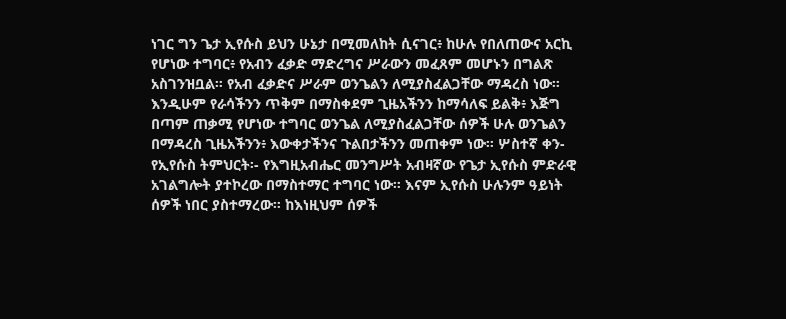ነገር ግን ጌታ ኢየሱስ ይህን ሁኔታ በሚመለከት ሲናገር፥ ከሁሉ የበለጠውና አርኪ የሆነው ተግባር፥ የአብን ፈቃድ ማድረግና ሥራውን መፈጸም መሆኑን በግልጽ አስገንዝቧል። የአብ ፈቃድና ሥራም ወንጌልን ለሚያስፈልጋቸው ማዳረስ ነው። እንዲሁም የራሳችንን ጥቅም በማስቀደም ጊዜአችንን ከማሳለፍ ይልቅ፥ እጅግ በጣም ጠቃሚ የሆነው ተግባር ወንጌል ለሚያስፈልጋቸው ሰዎች ሁሉ ወንጌልን በማዳረስ ጊዜአችንን፥ እውቀታችንና ጉልበታችንን መጠቀም ነው። ሦስተኛ ቀን- የኢየሱስ ትምህርት፡- የእግዚአብሔር መንግሥት አብዛኛው የጌታ ኢየሱስ ምድራዊ አገልግሎት ያተኮረው በማስተማር ተግባር ነው። እናም ኢየሱስ ሁሉንም ዓይነት ሰዎች ነበር ያስተማረው። ከእነዚህም ሰዎች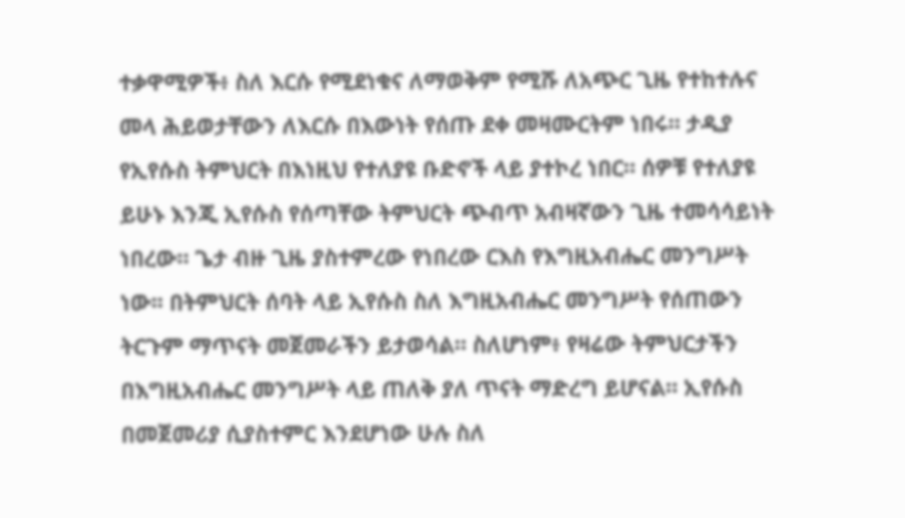ተቃዋሚዎች፥ ስለ እርሱ የሚደነቁና ለማወቅም የሚሹ ለአጭር ጊዜ የተከተሉና መላ ሕይወታቸውን ለእርሱ በእውነት የሰጡ ደቀ መዛሙርትም ነበሩ። ታዲያ የኢየሱስ ትምህርት በእነዚህ የተለያዩ ቡድኖች ላይ ያተኮረ ነበር። ሰዎቹ የተለያዩ ይሁኑ እንጂ ኢየሱስ የሰጣቸው ትምህርት ጭብጥ አብዛኛውን ጊዜ ተመሳሳይነት ነበረው። ጌታ ብዙ ጊዜ ያስተምረው የነበረው ርእስ የእግዚአብሔር መንግሥት ነው፡፡ በትምህርት ሰባት ላይ ኢየሱስ ስለ እግዚአብሔር መንግሥት የሰጠውን ትርጉም ማጥናት መጀመራችን ይታወሳል። ስለሆነም፥ የዛሬው ትምህርታችን በእግዚአብሔር መንግሥት ላይ ጠለቅ ያለ ጥናት ማድረግ ይሆናል። ኢየሱስ በመጀመሪያ ሲያስተምር እንደሆነው ሁሉ ስለ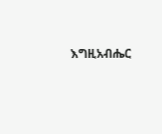እግዚአብሔር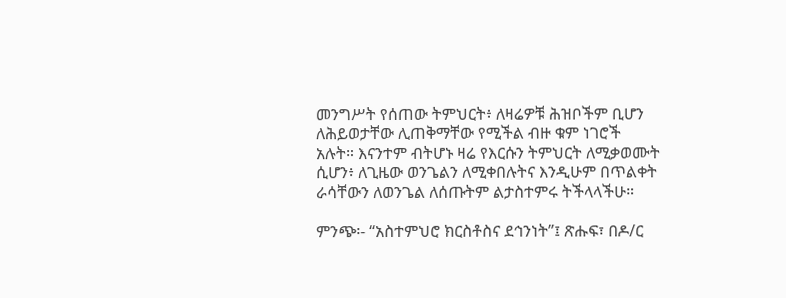መንግሥት የሰጠው ትምህርት፥ ለዛሬዎቹ ሕዝቦችም ቢሆን ለሕይወታቸው ሊጠቅማቸው የሚችል ብዙ ቁም ነገሮች አሉት። እናንተም ብትሆኑ ዛሬ የእርሱን ትምህርት ለሚቃወሙት ሲሆን፥ ለጊዜው ወንጌልን ለሚቀበሉትና እንዲሁም በጥልቀት ራሳቸውን ለወንጌል ለሰጡትም ልታስተምሩ ትችላላችሁ።

ምንጭ፡- “አስተምህሮ ክርስቶስና ደኅንነት”፤ ጽሑፍ፣ በዶ/ር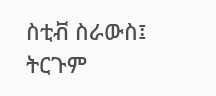ስቲቭ ስራውስ፤ ትርጉም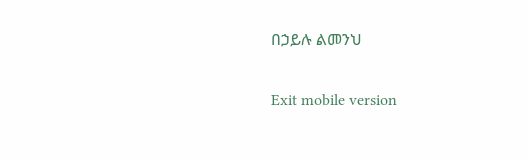በኃይሉ ልመንህ

Exit mobile version